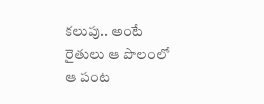కలుపు.. అంటే రైతులు ఆ పొలంలో ఆ పంట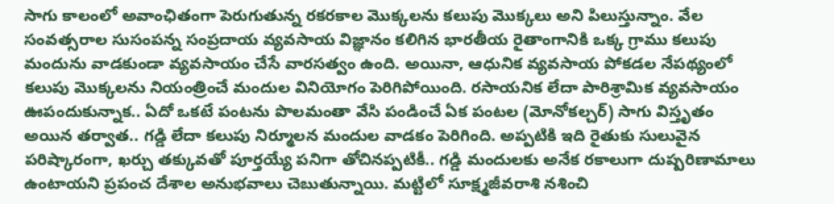సాగు కాలంలో అవాంఛితంగా పెరుగుతున్న రకరకాల మొక్కలను కలుపు మొక్కలు అని పిలుస్తున్నాం. వేల సంవత్సరాల సుసంపన్న సంప్రదాయ వ్యవసాయ విజ్ఞానం కలిగిన భారతీయ రైతాంగానికి ఒక్క గ్రాము కలుపు మందును వాడకుండా వ్యవసాయం చేసే వారసత్వం ఉంది. అయినా, ఆధునిక వ్యవసాయ పోకడల నేపథ్యంలో కలుపు మొక్కలను నియంత్రించే మందుల వినియోగం పెరిగిపోయింది. రసాయనిక లేదా పారిశ్రామిక వ్యవసాయం ఊపందుకున్నాక.. ఏదో ఒకటే పంటను పొలమంతా వేసి పండించే ఏక పంటల (మోనోకల్చర్) సాగు విస్తృతం అయిన తర్వాత.. గడ్డి లేదా కలుపు నిర్మూలన మందుల వాడకం పెరిగింది. అప్పటికి ఇది రైతుకు సులువైన పరిష్కారంగా, ఖర్చు తక్కువతో పూర్తయ్యే పనిగా తోచినప్పటికీ.. గడ్డి మందులకు అనేక రకాలుగా దుష్పరిణామాలు ఉంటాయని ప్రపంచ దేశాల అనుభవాలు చెబుతున్నాయి. మట్టిలో సూక్ష్మజీవరాశి నశించి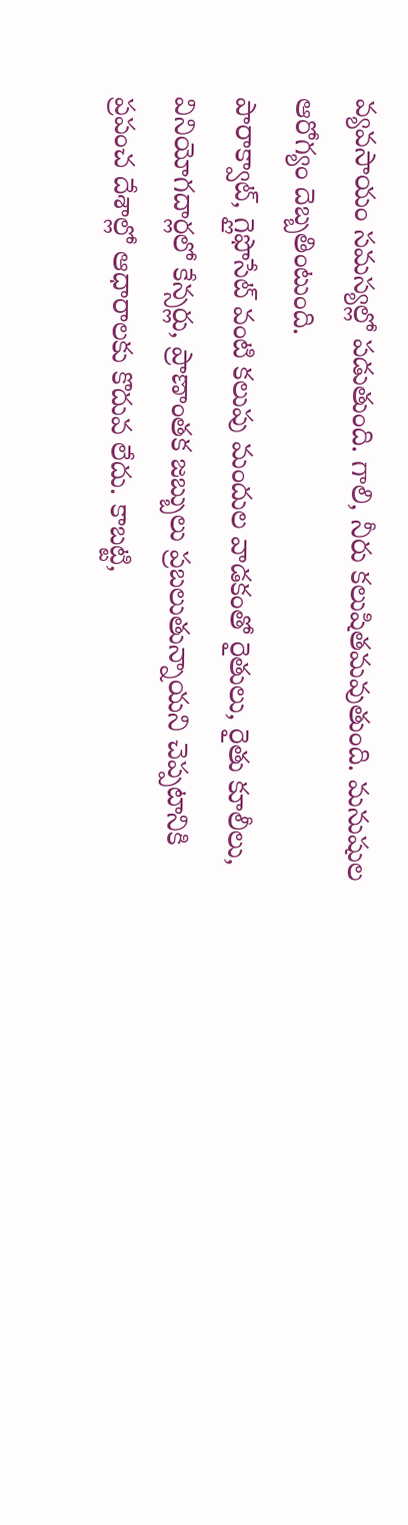వ్యవసాయం సమస్యల్లో పడుతుంది. గాలి, నీరు కలుషితమవుతుంది. మనుషుల ఆరోగ్యం దెబ్బతింటుంది.
పారాక్వాట్, గ్లైఫొసేట్ వంటి కలుపు మందుల వాడకంతో రైతులు, రైతు కూలీలు, వినియోగదార్లలో కేన్సర్లు, ప్రాణాంతక జబ్బులు ప్రబలుతున్నాయని చెప్పటానికి ప్రపంచ దేశాల్లో ఆధారాలకు కొదువ లేదు. కాబట్టి,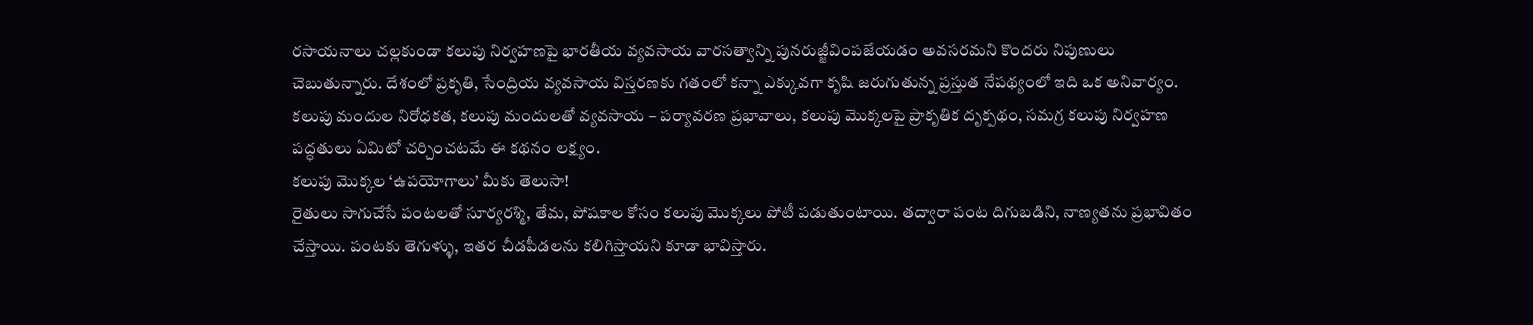రసాయనాలు చల్లకుండా కలుపు నిర్వహణపై భారతీయ వ్యవసాయ వారసత్వాన్ని పునరుజ్జీవింపజేయడం అవసరమని కొందరు నిపుణులు చెబుతున్నారు. దేశంలో ప్రకృతి, సేంద్రియ వ్యవసాయ విస్తరణకు గతంలో కన్నా ఎక్కువగా కృషి జరుగుతున్న ప్రస్తుత నేపథ్యంలో ఇది ఒక అనివార్యం. కలుపు మందుల నిరోధకత, కలుపు మందులతో వ్యవసాయ – పర్యావరణ ప్రభావాలు, కలుపు మొక్కలపై ప్రాకృతిక దృక్పథం, సమగ్ర కలుపు నిర్వహణ పద్ధతులు ఏమిటో చర్చించటమే ఈ కథనం లక్ష్యం.
కలుపు మొక్కల ‘ఉపయోగాలు’ మీకు తెలుసా!
రైతులు సాగుచేసే పంటలతో సూర్యరశ్మి, తేమ, పోషకాల కోసం కలుపు మొక్కలు పోటీ పడుతుంటాయి. తద్వారా పంట దిగుబడిని, నాణ్యతను ప్రభావితం చేస్తాయి. పంటకు తెగుళ్ళు, ఇతర చీడపీడలను కలిగిస్తాయని కూడా భావిస్తారు.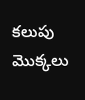కలుపు మొక్కలు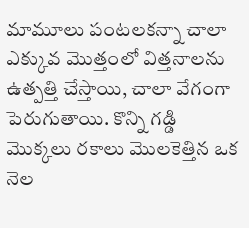మామూలు పంటలకన్నా చాలా ఎక్కువ మొత్తంలో విత్తనాలను ఉత్పత్తి చేస్తాయి, చాలా వేగంగా పెరుగుతాయి. కొన్ని గడ్డి మొక్కలు రకాలు మొలకెత్తిన ఒక నెల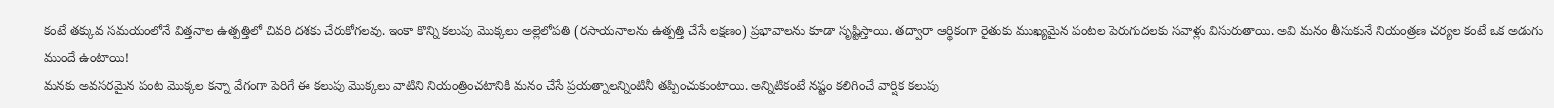కంటే తక్కువ సమయంలోనే విత్తనాల ఉత్పత్తిలో చివరి దశకు చేరుకోగలవు. ఇంకా కొన్ని కలుపు మొక్కలు అల్లెలోపతి (రసాయనాలను ఉత్పత్తి చేసే లక్షణం) ప్రభావాలను కూడా సృష్టిస్తాయి. తద్వారా ఆర్థికంగా రైతుకు ముఖ్యమైన పంటల పెరుగుదలకు సవాళ్లు విసురుతాయి. అవి మనం తీసుకునే నియంత్రణ చర్యల కంటే ఒక అడుగు ముందే ఉంటాయి!
మనకు అవసరమైన పంట మొక్కల కన్నా వేగంగా పెరిగే ఈ కలుపు మొక్కలు వాటిని నియంత్రించటానికి మనం చేసే ప్రయత్నాలన్నింటినీ తప్పించుకుంటాయి. అన్నిటికంటే నష్టం కలిగించే వార్షిక కలుపు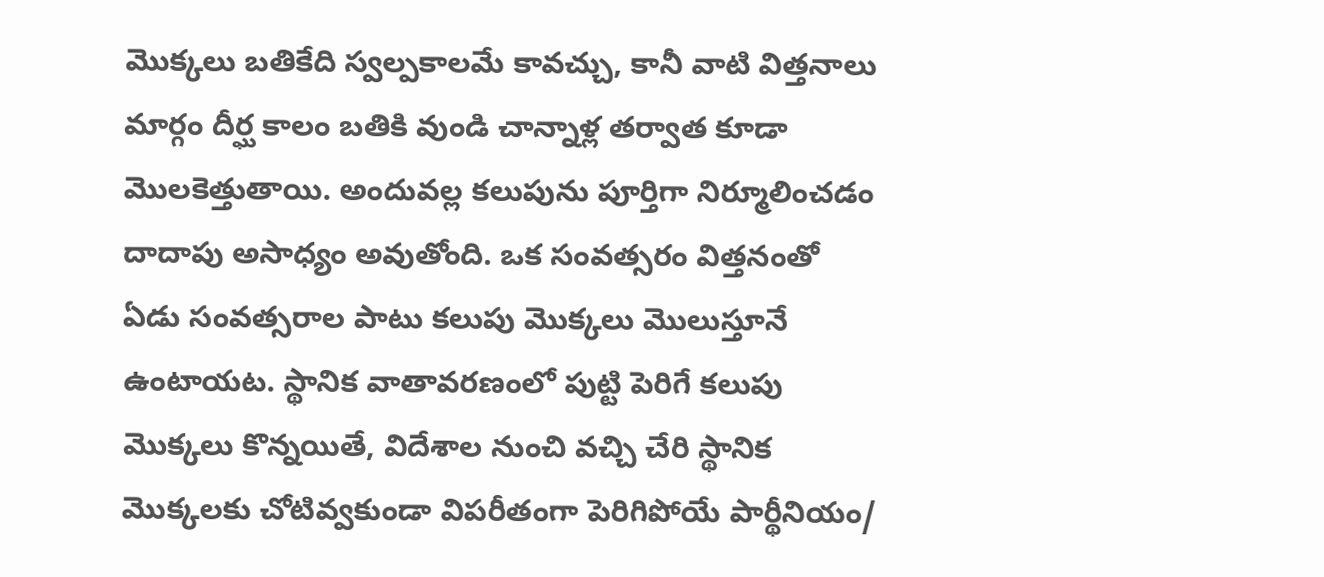మొక్కలు బతికేది స్వల్పకాలమే కావచ్చు, కానీ వాటి విత్తనాలు మార్గం దీర్ఘ కాలం బతికి వుండి చాన్నాళ్ల తర్వాత కూడా మొలకెత్తుతాయి. అందువల్ల కలుపును పూర్తిగా నిర్మూలించడం దాదాపు అసాధ్యం అవుతోంది. ఒక సంవత్సరం విత్తనంతో ఏడు సంవత్సరాల పాటు కలుపు మొక్కలు మొలుస్తూనే ఉంటాయట. స్థానిక వాతావరణంలో పుట్టి పెరిగే కలుపు మొక్కలు కొన్నయితే, విదేశాల నుంచి వచ్చి చేరి స్థానిక మొక్కలకు చోటివ్వకుండా విపరీతంగా పెరిగిపోయే పార్థీనియం/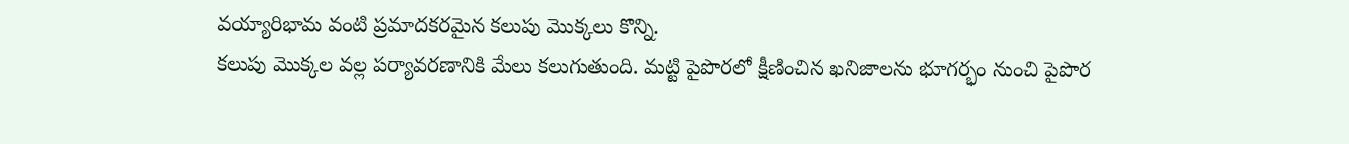వయ్యారిభామ వంటి ప్రమాదకరమైన కలుపు మొక్కలు కొన్ని.
కలుపు మొక్కల వల్ల పర్యావరణానికి మేలు కలుగుతుంది. మట్టి పైపొరలో క్షీణించిన ఖనిజాలను భూగర్భం నుంచి పైపొర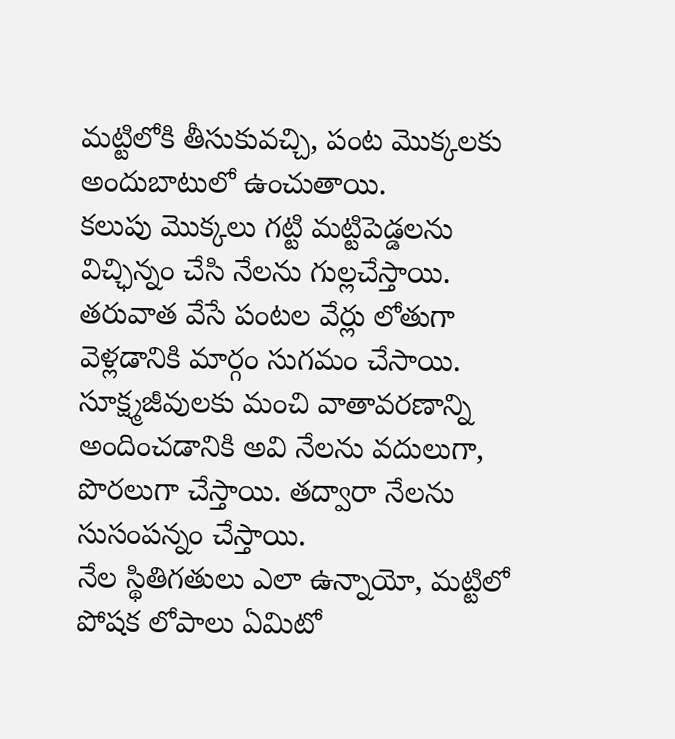మట్టిలోకి తీసుకువచ్చి, పంట మొక్కలకు అందుబాటులో ఉంచుతాయి.
కలుపు మొక్కలు గట్టి మట్టిపెడ్డలను విచ్ఛిన్నం చేసి నేలను గుల్లచేస్తాయి. తరువాత వేసే పంటల వేర్లు లోతుగా వెళ్లడానికి మార్గం సుగమం చేసాయి. సూక్ష్మజీవులకు మంచి వాతావరణాన్ని అందించడానికి అవి నేలను వదులుగా, పొరలుగా చేస్తాయి. తద్వారా నేలను సుసంపన్నం చేస్తాయి.
నేల స్థితిగతులు ఎలా ఉన్నాయో, మట్టిలో పోషక లోపాలు ఏమిటో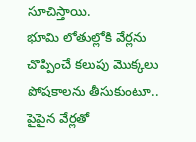సూచిస్తాయి.
భూమి లోతుల్లోకి వేర్లను చొప్పించే కలుపు మొక్కలు పోషకాలను తీసుకుంటూ.. పైపైన వేర్లతో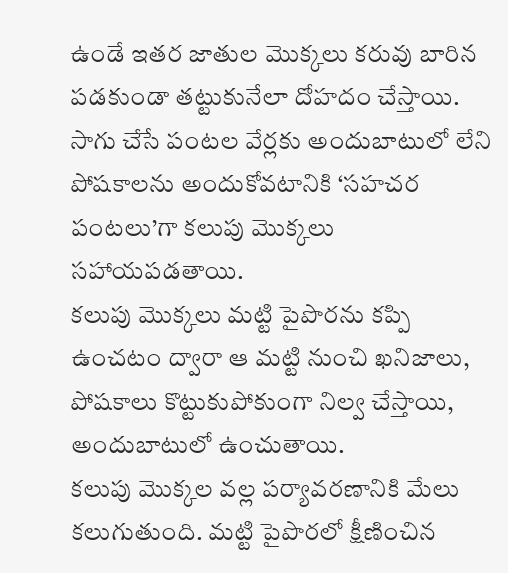ఉండే ఇతర జాతుల మొక్కలు కరువు బారిన పడకుండా తట్టుకునేలా దోహదం చేస్తాయి.
సాగు చేసే పంటల వేర్లకు అందుబాటులో లేని పోషకాలను అందుకోవటానికి ‘సహచర పంటలు’గా కలుపు మొక్కలు సహాయపడతాయి.
కలుపు మొక్కలు మట్టి పైపొరను కప్పి ఉంచటం ద్వారా ఆ మట్టి నుంచి ఖనిజాలు, పోషకాలు కొట్టుకుపోకుంగా నిల్వ చేస్తాయి, అందుబాటులో ఉంచుతాయి.
కలుపు మొక్కల వల్ల పర్యావరణానికి మేలు కలుగుతుంది. మట్టి పైపొరలో క్షీణించిన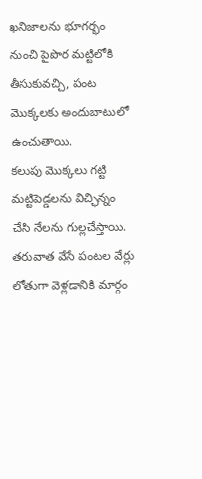ఖనిజాలను భూగర్భం నుంచి పైపొర మట్టిలోకి తీసుకువచ్చి, పంట మొక్కలకు అందుబాటులో ఉంచుతాయి.
కలుపు మొక్కలు గట్టి మట్టిపెడ్డలను విచ్ఛిన్నం చేసి నేలను గుల్లచేస్తాయి. తరువాత వేసే పంటల వేర్లు లోతుగా వెళ్లడానికి మార్గం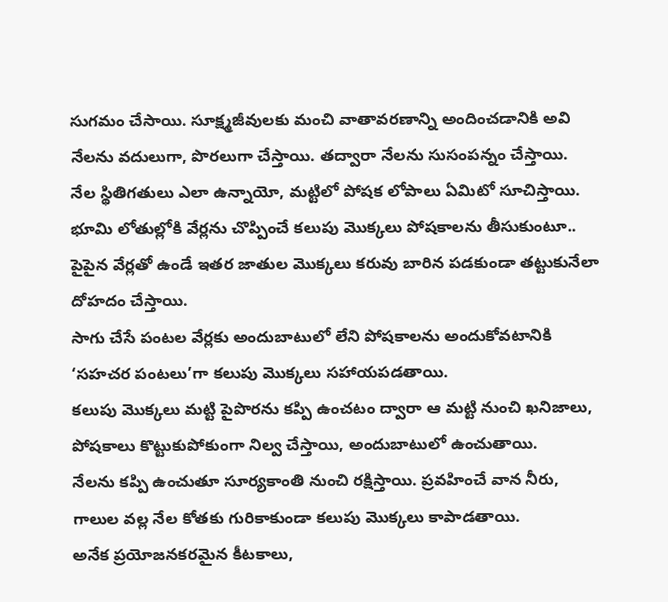సుగమం చేసాయి. సూక్ష్మజీవులకు మంచి వాతావరణాన్ని అందించడానికి అవి నేలను వదులుగా, పొరలుగా చేస్తాయి. తద్వారా నేలను సుసంపన్నం చేస్తాయి.
నేల స్థితిగతులు ఎలా ఉన్నాయో, మట్టిలో పోషక లోపాలు ఏమిటో సూచిస్తాయి.
భూమి లోతుల్లోకి వేర్లను చొప్పించే కలుపు మొక్కలు పోషకాలను తీసుకుంటూ.. పైపైన వేర్లతో ఉండే ఇతర జాతుల మొక్కలు కరువు బారిన పడకుండా తట్టుకునేలా దోహదం చేస్తాయి.
సాగు చేసే పంటల వేర్లకు అందుబాటులో లేని పోషకాలను అందుకోవటానికి ‘సహచర పంటలు’గా కలుపు మొక్కలు సహాయపడతాయి.
కలుపు మొక్కలు మట్టి పైపొరను కప్పి ఉంచటం ద్వారా ఆ మట్టి నుంచి ఖనిజాలు, పోషకాలు కొట్టుకుపోకుంగా నిల్వ చేస్తాయి, అందుబాటులో ఉంచుతాయి.
నేలను కప్పి ఉంచుతూ సూర్యకాంతి నుంచి రక్షిస్తాయి. ప్రవహించే వాన నీరు, గాలుల వల్ల నేల కోతకు గురికాకుండా కలుపు మొక్కలు కాపాడతాయి.
అనేక ప్రయోజనకరమైన కీటకాలు,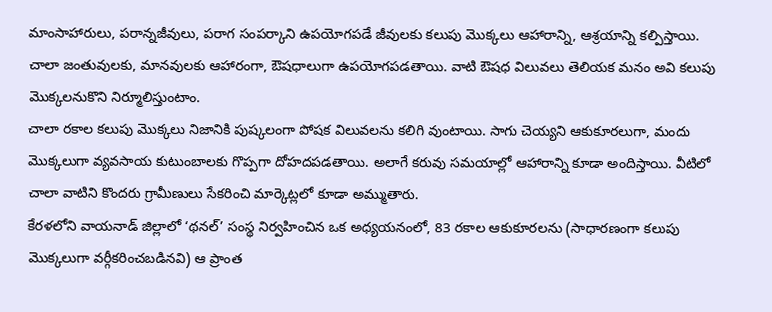మాంసాహారులు, పరాన్నజీవులు, పరాగ సంపర్కాని ఉపయోగపడే జీవులకు కలుపు మొక్కలు ఆహారాన్ని, ఆశ్రయాన్ని కల్పిస్తాయి.
చాలా జంతువులకు, మానవులకు ఆహారంగా, ఔషధాలుగా ఉపయోగపడతాయి. వాటి ఔషధ విలువలు తెలియక మనం అవి కలుపు మొక్కలనుకొని నిర్మూలిస్తుంటాం.
చాలా రకాల కలుపు మొక్కలు నిజానికి పుష్కలంగా పోషక విలువలను కలిగి వుంటాయి. సాగు చెయ్యని ఆకుకూరలుగా, మందు మొక్కలుగా వ్యవసాయ కుటుంబాలకు గొప్పగా దోహదపడతాయి. అలాగే కరువు సమయాల్లో ఆహారాన్ని కూడా అందిస్తాయి. వీటిలో చాలా వాటిని కొందరు గ్రామీణులు సేకరించి మార్కెట్లలో కూడా అమ్ముతారు.
కేరళలోని వాయనాడ్ జిల్లాలో ‘థనల్’ సంస్థ నిర్వహించిన ఒక అధ్యయనంలో, 83 రకాల ఆకుకూరలను (సాధారణంగా కలుపు మొక్కలుగా వర్గీకరించబడినవి) ఆ ప్రాంత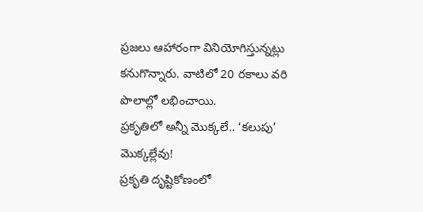ప్రజలు ఆహారంగా వినియోగిస్తున్నట్లు కనుగొన్నారు. వాటిలో 20 రకాలు వరి పొలాల్లో లభించాయి.
ప్రకృతిలో అన్నీ మొక్కలే.. ‘కలుపు’ మొక్కల్లేవు!
ప్రకృతి దృష్టికోణంలో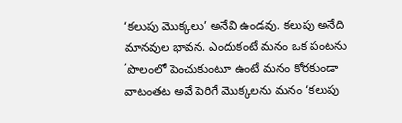‘కలుపు మొక్కలు’ అనేవి ఉండవు. కలుపు అనేది మానవుల భావన. ఎందుకంటే మనం ఒక పంటను ΄పొలంలో పెంచుకుంటూ ఉంటే మనం కోరకుండా వాటంతట అవే పెరిగే మొక్కలను మనం ‘కలుపు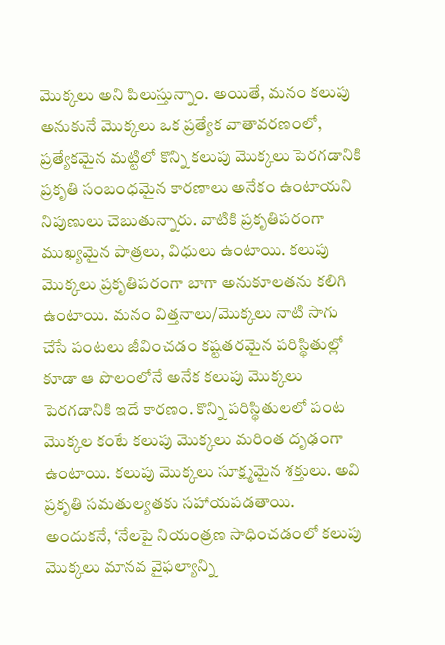మొక్కలు అని పిలుస్తున్నాం. అయితే, మనం కలుపు అనుకునే మొక్కలు ఒక ప్రత్యేక వాతావరణంలో, ప్రత్యేకమైన మట్టిలో కొన్ని కలుపు మొక్కలు పెరగడానికి ప్రకృతి సంబంధమైన కారణాలు అనేకం ఉంటాయని నిపుణులు చెబుతున్నారు. వాటికి ప్రకృతిపరంగా ముఖ్యమైన పాత్రలు, విధులు ఉంటాయి. కలుపు మొక్కలు ప్రకృతిపరంగా బాగా అనుకూలతను కలిగి ఉంటాయి. మనం విత్తనాలు/మొక్కలు నాటి సాగు చేసే పంటలు జీవించడం కష్టతరమైన పరిస్థితుల్లో కూడా ఆ పొలంలోనే అనేక కలుపు మొక్కలు పెరగడానికి ఇదే కారణం. కొన్ని పరిస్థితులలో పంట మొక్కల కంటే కలుపు మొక్కలు మరింత దృఢంగా ఉంటాయి. కలుపు మొక్కలు సూక్ష్మమైన శక్తులు. అవి ప్రకృతి సమతుల్యతకు సహాయపడతాయి.
అందుకనే, ‘నేలపై నియంత్రణ సాధించడంలో కలుపు మొక్కలు మానవ వైఫల్యాన్ని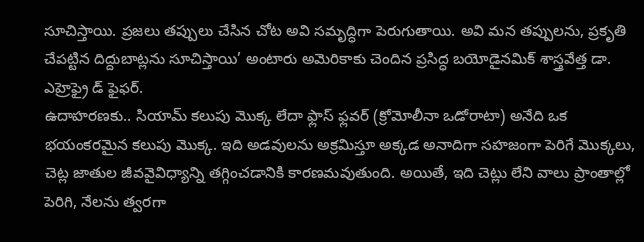సూచిస్తాయి. ప్రజలు తప్పులు చేసిన చోట అవి సమృద్ధిగా పెరుగుతాయి. అవి మన తప్పులను, ప్రకృతి చేపట్టిన దిద్దుబాట్లను సూచిస్తాయి’ అంటారు అమెరికాకు చెందిన ప్రసిద్ధ బయోడైనమిక్ శాస్త్రవేత్త డా. ఎహ్రెఫ్రై డ్ ఫైఫర్.
ఉదాహరణకు.. సియామ్ కలుపు మొక్క లేదా ఫ్లాస్ ఫ్లవర్ (క్రోమోలీనా ఒడోరాటా) అనేది ఒక భయంకరమైన కలుపు మొక్క. ఇది అడవులను అక్రమిస్తూ అక్కడ అనాదిగా సహజంగా పెరిగే మొక్కలు, చెట్ల జాతుల జీవవైవిధ్యాన్ని తగ్గించడానికి కారణమవుతుంది. అయితే, ఇది చెట్లు లేని వాలు ప్రాంతాల్లో పెరిగి, నేలను త్వరగా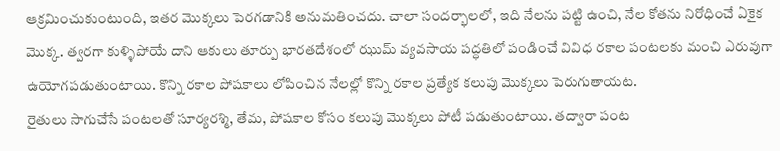ఆక్రమించుకుంటుంది, ఇతర మొక్కలు పెరగడానికి అనుమతించదు. చాలా సందర్భాలలో, ఇది నేలను పట్టి ఉంచి, నేల కోతను నిరోధించే ఏకైక మొక్క. త్వరగా కుళ్ళిపోయే దాని ఆకులు తూర్పు భారతదేశంలో ఝుమ్ వ్యవసాయ పద్ధతిలో పండించే వివిధ రకాల పంటలకు మంచి ఎరువుగా ఉయోగపడుతుంటాయి. కొన్ని రకాల పోషకాలు లోపించిన నేలల్లో కొన్ని రకాల ప్రత్యేక కలుపు మొక్కలు పెరుగుతాయట.
రైతులు సాగుచేసే పంటలతో సూర్యరశ్మి, తేమ, పోషకాల కోసం కలుపు మొక్కలు పోటీ పడుతుంటాయి. తద్వారా పంట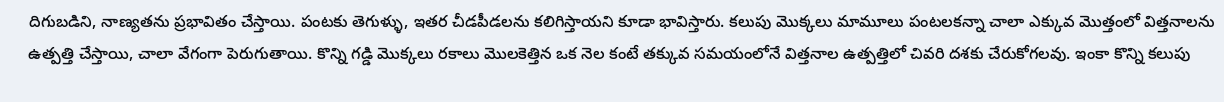దిగుబడిని, నాణ్యతను ప్రభావితం చేస్తాయి. పంటకు తెగుళ్ళు, ఇతర చీడపీడలను కలిగిస్తాయని కూడా భావిస్తారు. కలుపు మొక్కలు మామూలు పంటలకన్నా చాలా ఎక్కువ మొత్తంలో విత్తనాలను ఉత్పత్తి చేస్తాయి, చాలా వేగంగా పెరుగుతాయి. కొన్ని గడ్డి మొక్కలు రకాలు మొలకెత్తిన ఒక నెల కంటే తక్కువ సమయంలోనే విత్తనాల ఉత్పత్తిలో చివరి దశకు చేరుకోగలవు. ఇంకా కొన్ని కలుపు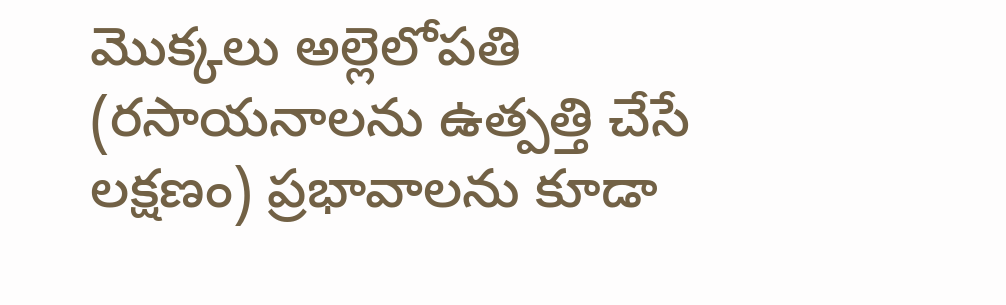మొక్కలు అల్లెలోపతి (రసాయనాలను ఉత్పత్తి చేసే లక్షణం) ప్రభావాలను కూడా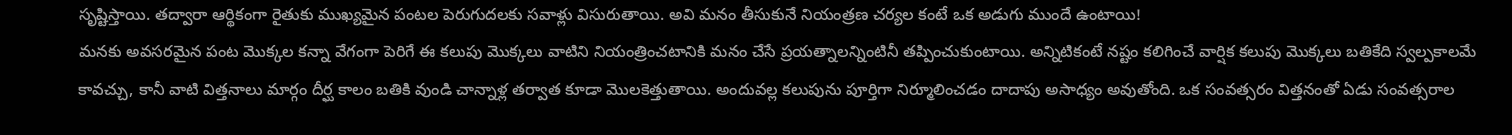సృష్టిస్తాయి. తద్వారా ఆర్థికంగా రైతుకు ముఖ్యమైన పంటల పెరుగుదలకు సవాళ్లు విసురుతాయి. అవి మనం తీసుకునే నియంత్రణ చర్యల కంటే ఒక అడుగు ముందే ఉంటాయి!
మనకు అవసరమైన పంట మొక్కల కన్నా వేగంగా పెరిగే ఈ కలుపు మొక్కలు వాటిని నియంత్రించటానికి మనం చేసే ప్రయత్నాలన్నింటినీ తప్పించుకుంటాయి. అన్నిటికంటే నష్టం కలిగించే వార్షిక కలుపు మొక్కలు బతికేది స్వల్పకాలమే కావచ్చు, కానీ వాటి విత్తనాలు మార్గం దీర్ఘ కాలం బతికి వుండి చాన్నాళ్ల తర్వాత కూడా మొలకెత్తుతాయి. అందువల్ల కలుపును పూర్తిగా నిర్మూలించడం దాదాపు అసాధ్యం అవుతోంది. ఒక సంవత్సరం విత్తనంతో ఏడు సంవత్సరాల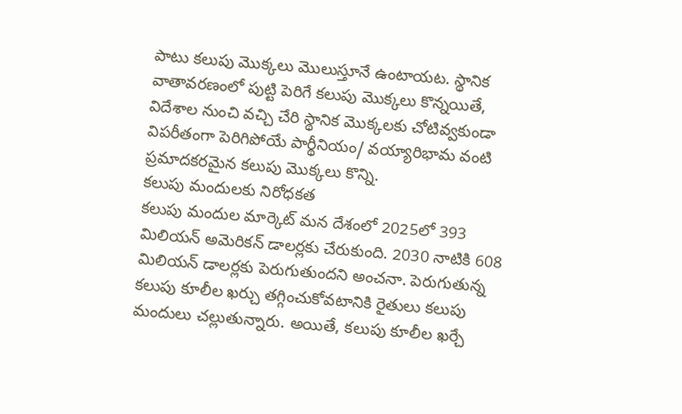పాటు కలుపు మొక్కలు మొలుస్తూనే ఉంటాయట. స్థానిక వాతావరణంలో పుట్టి పెరిగే కలుపు మొక్కలు కొన్నయితే, విదేశాల నుంచి వచ్చి చేరి స్థానిక మొక్కలకు చోటివ్వకుండా విపరీతంగా పెరిగిపోయే పార్థీనియం/ వయ్యారిభామ వంటి ప్రమాదకరమైన కలుపు మొక్కలు కొన్ని.
కలుపు మందులకు నిరోధకత
కలుపు మందుల మార్కెట్ మన దేశంలో 2025లో 393 మిలియన్ అమెరికన్ డాలర్లకు చేరుకుంది. 2030 నాటికి 608 మిలియన్ డాలర్లకు పెరుగుతుందని అంచనా. పెరుగుతున్న కలుపు కూలీల ఖర్చు తగ్గించుకోవటానికి రైతులు కలుపు మందులు చల్లుతున్నారు. అయితే, కలుపు కూలీల ఖర్చే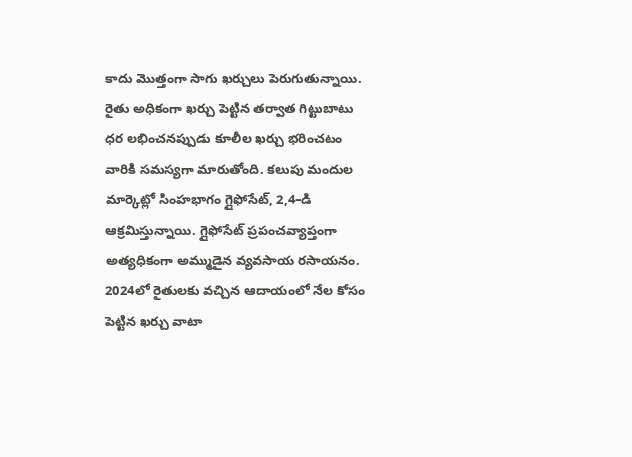కాదు మొత్తంగా సాగు ఖర్చులు పెరుగుతున్నాయి. రైతు అధికంగా ఖర్చు పెట్టిన తర్వాత గిట్టుబాటు ధర లభించనప్పుడు కూలీల ఖర్చు భరించటం వారికి సమస్యగా మారుతోంది. కలుపు మందుల మార్కెట్లో సింహభాగం గ్లైఫోసేట్, 2,4–డి ఆక్రమిస్తున్నాయి. గ్లైఫోసేట్ ప్రపంచవ్యాప్తంగా అత్యధికంగా అమ్ముడైన వ్యవసాయ రసాయనం. 2024లో రైతులకు వచ్చిన ఆదాయంలో నేల కోసం పెట్టిన ఖర్చు వాటా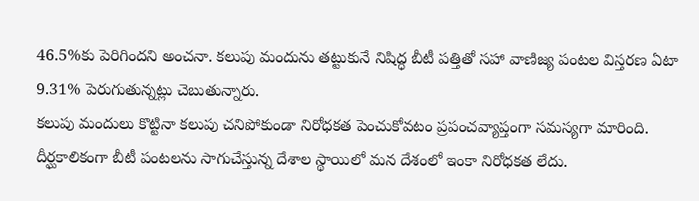46.5%కు పెరిగిందని అంచనా. కలుపు మందును తట్టుకునే నిషిద్ధ బీటీ పత్తితో సహా వాణిజ్య పంటల విస్తరణ ఏటా 9.31% పెరుగుతున్నట్లు చెబుతున్నారు.
కలుపు మందులు కొట్టినా కలుపు చనిపోకుండా నిరోధకత పెంచుకోవటం ప్రపంచవ్యాప్తంగా సమస్యగా మారింది. దీర్ఘకాలికంగా బీటీ పంటలను సాగుచేస్తున్న దేశాల స్థాయిలో మన దేశంలో ఇంకా నిరోధకత లేదు.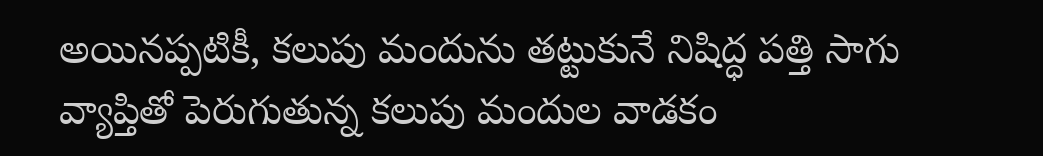అయినప్పటికీ, కలుపు మందును తట్టుకునే నిషిద్ధ పత్తి సాగు వ్యాప్తితో పెరుగుతున్న కలుపు మందుల వాడకం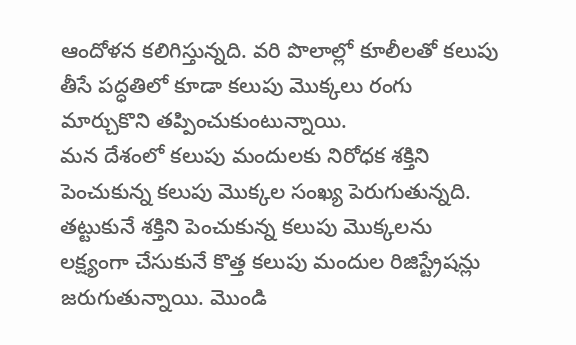ఆందోళన కలిగిస్తున్నది. వరి పొలాల్లో కూలీలతో కలుపు తీసే పద్ధతిలో కూడా కలుపు మొక్కలు రంగు మార్చుకొని తప్పించుకుంటున్నాయి.
మన దేశంలో కలుపు మందులకు నిరోధక శక్తిని పెంచుకున్న కలుపు మొక్కల సంఖ్య పెరుగుతున్నది. తట్టుకునే శక్తిని పెంచుకున్న కలుపు మొక్కలను లక్ష్యంగా చేసుకునే కొత్త కలుపు మందుల రిజిస్ట్రేషన్లు జరుగుతున్నాయి. మొండి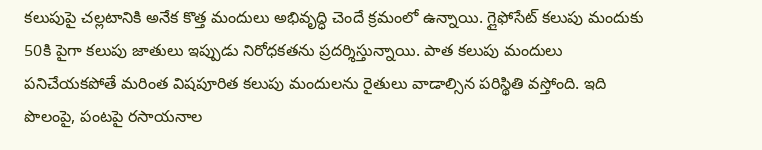కలుపుపై చల్లటానికి అనేక కొత్త మందులు అభివృద్ధి చెందే క్రమంలో ఉన్నాయి. గ్లైఫోసేట్ కలుపు మందుకు 50కి పైగా కలుపు జాతులు ఇప్పుడు నిరోధకతను ప్రదర్శిస్తున్నాయి. పాత కలుపు మందులు పనిచేయకపోతే మరింత విషపూరిత కలుపు మందులను రైతులు వాడాల్సిన పరిస్థితి వస్తోంది. ఇది పొలంపై, పంటపై రసాయనాల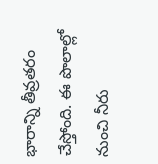భారాన్ని తీవ్రతరం చేస్తోంది. ఈ పొలాల్లో నుంచి నీరు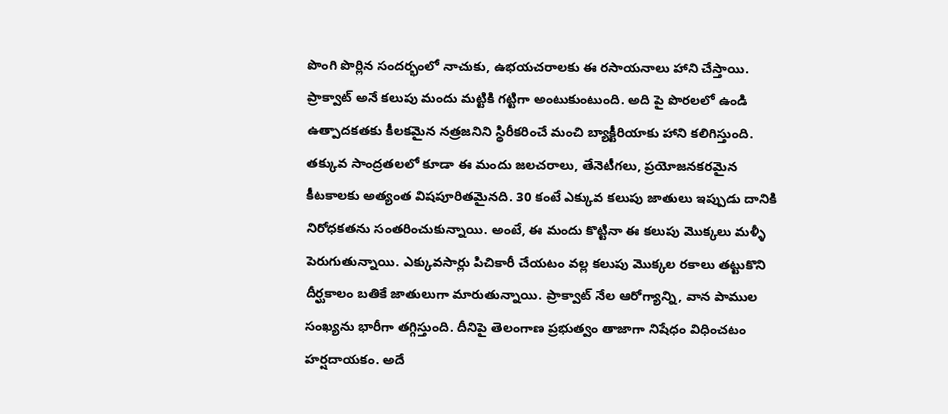పొంగి పొర్లిన సందర్భంలో నాచుకు, ఉభయచరాలకు ఈ రసాయనాలు హాని చేస్తాయి.
ప్రాక్వాట్ అనే కలుపు మందు మట్టికి గట్టిగా అంటుకుంటుంది. అది పై పొరలలో ఉండి ఉత్పాదకతకు కీలకమైన నత్రజనిని స్థిరీకరించే మంచి బ్యాక్టీరియాకు హాని కలిగిస్తుంది. తక్కువ సాంద్రతలలో కూడా ఈ మందు జలచరాలు, తేనెటీగలు, ప్రయోజనకరమైన కీటకాలకు అత్యంత విషపూరితమైనది. 30 కంటే ఎక్కువ కలుపు జాతులు ఇప్పుడు దానికి నిరోధకతను సంతరించుకున్నాయి. అంటే, ఈ మందు కొట్టినా ఈ కలుపు మొక్కలు మళ్ళీ పెరుగుతున్నాయి. ఎక్కువసార్లు పిచికారీ చేయటం వల్ల కలుపు మొక్కల రకాలు తట్టుకొని దీర్ఘకాలం బతికే జాతులుగా మారుతున్నాయి. ప్రాక్వాట్ నేల ఆరోగ్యాన్ని, వాన పాముల సంఖ్యను భారీగా తగ్గిస్తుంది. దీనిపై తెలంగాణ ప్రభుత్వం తాజాగా నిషేధం విధించటం హర్షదాయకం. అదే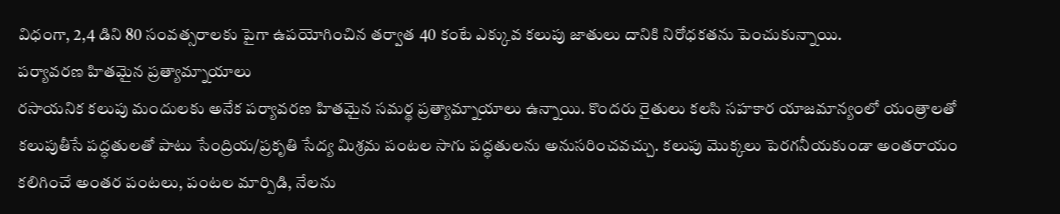విధంగా, 2,4 డిని 80 సంవత్సరాలకు పైగా ఉపయోగించిన తర్వాత 40 కంటే ఎక్కువ కలుపు జాతులు దానికి నిరోధకతను పెంచుకున్నాయి.
పర్యావరణ హితమైన ప్రత్యామ్నాయాలు
రసాయనిక కలుపు మందులకు అనేక పర్యావరణ హితమైన సమర్థ ప్రత్యామ్నాయాలు ఉన్నాయి. కొందరు రైతులు కలసి సహకార యాజమాన్యంలో యంత్రాలతో కలుపుతీసే పద్ధతులతో పాటు సేంద్రియ/ప్రకృతి సేద్య మిశ్రమ పంటల సాగు పద్ధతులను అనుసరించవచ్చు. కలుపు మొక్కలు పెరగనీయకుండా అంతరాయం కలిగించే అంతర పంటలు, పంటల మార్పిడి, నేలను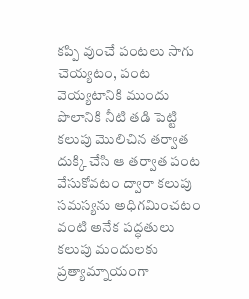కప్పి వుంచే పంటలు సాగు చెయ్యటం, పంట వెయ్యటానికి ముందు పొలానికి నీటి తడి పెట్టి కలుపు మొలిచిన తర్వాత దుక్కి చేసి ఆ తర్వాత పంట వేసుకోవటం ద్వారా కలుపు సమస్యను అధిగమించటం వంటి అనేక పద్ధతులు కలుపు మందులకు ప్రత్యామ్నాయంగా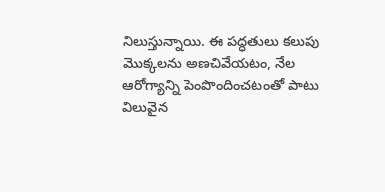నిలుస్తున్నాయి. ఈ పద్ధతులు కలుపు మొక్కలను అణచివేయటం, నేల ఆరోగ్యాన్ని పెంపొందించటంతో పాటు విలువైన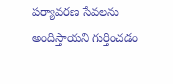పర్యావరణ సేవలను అందిస్తాయని గుర్తించడం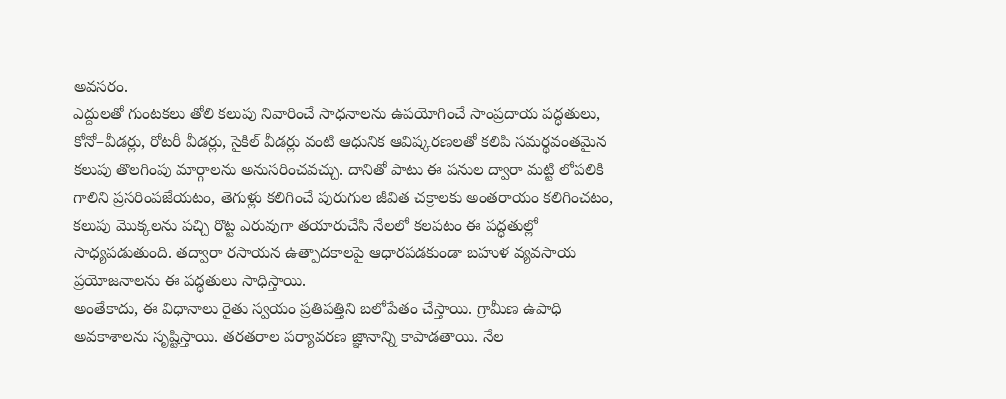అవసరం.
ఎద్దులతో గుంటకలు తోలి కలుపు నివారించే సాధనాలను ఉపయోగించే సాంప్రదాయ పద్ధతులు, కోనో–వీడర్లు, రోటరీ వీడర్లు, సైకిల్ వీడర్లు వంటి ఆధునిక ఆవిష్కరణలతో కలిపి సమర్థవంతమైన కలుపు తొలగింపు మార్గాలను అనుసరించవచ్చు. దానితో పాటు ఈ పనుల ద్వారా మట్టి లోపలికి గాలిని ప్రసరింపజేయటం, తెగుళ్లు కలిగించే పురుగుల జీవిత చక్రాలకు అంతరాయం కలిగించటం, కలుపు మొక్కలను పచ్చి రొట్ట ఎరువుగా తయారుచేసి నేలలో కలపటం ఈ పద్ధతుల్లో సాధ్యపడుతుంది. తద్వారా రసాయన ఉత్పాదకాలపై ఆధారపడకుండా బహుళ వ్యవసాయ ప్రయోజనాలను ఈ పద్ధతులు సాధిస్తాయి.
అంతేకాదు, ఈ విధానాలు రైతు స్వయం ప్రతిపత్తిని బలోపేతం చేస్తాయి. గ్రామీణ ఉపాధి అవకాశాలను సృష్టిస్తాయి. తరతరాల పర్యావరణ జ్ఞానాన్ని కాపాడతాయి. నేల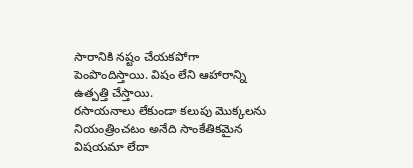సారానికి నష్టం చేయకపోగా పెంపొందిస్తాయి. విషం లేని ఆహారాన్ని ఉత్పత్తి చేస్తాయి.
రసాయనాలు లేకుండా కలుపు మొక్కలను నియంత్రించటం అనేది సాంకేతికమైన విషయమా లేదా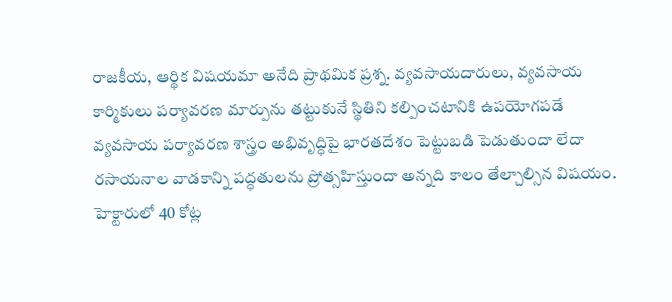రాజకీయ, ఆర్థిక విషయమా అనేది ప్రాథమిక ప్రశ్న. వ్యవసాయదారులు, వ్యవసాయ కార్మికులు పర్యావరణ మార్పును తట్టుకునే స్థితిని కల్పించటానికి ఉపయోగపడే వ్యవసాయ పర్యావరణ శాస్త్రం అభివృద్ధిపై భారతదేశం పెట్టుబడి పెడుతుందా లేదా రసాయనాల వాడకాన్ని పద్ధతులను ప్రోత్సహిస్తుందా అన్నది కాలం తేల్చాల్సిన విషయం.
హెక్టారులో 40 కోట్ల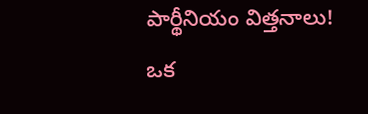పార్థీనియం విత్తనాలు!
ఒక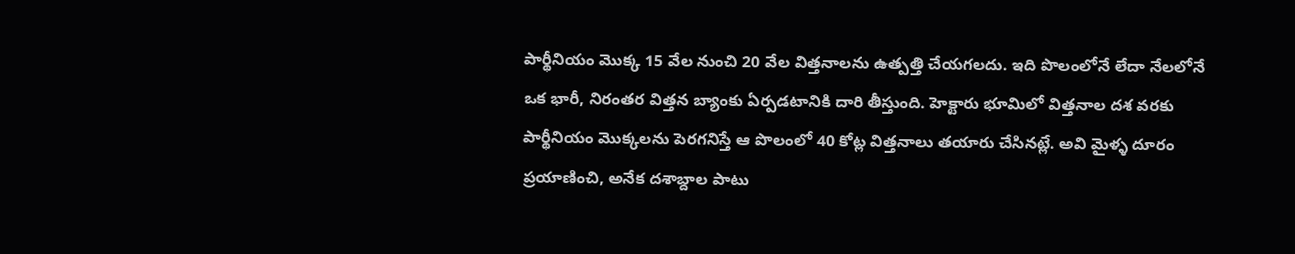పార్థీనియం మొక్క 15 వేల నుంచి 20 వేల విత్తనాలను ఉత్పత్తి చేయగలదు. ఇది పొలంలోనే లేదా నేలలోనే ఒక భారీ, నిరంతర విత్తన బ్యాంకు ఏర్పడటానికి దారి తీస్తుంది. హెక్టారు భూమిలో విత్తనాల దశ వరకు పార్థీనియం మొక్కలను పెరగనిస్తే ఆ పొలంలో 40 కోట్ల విత్తనాలు తయారు చేసినట్లే. అవి మైళ్ళ దూరం ప్రయాణించి, అనేక దశాబ్దాల పాటు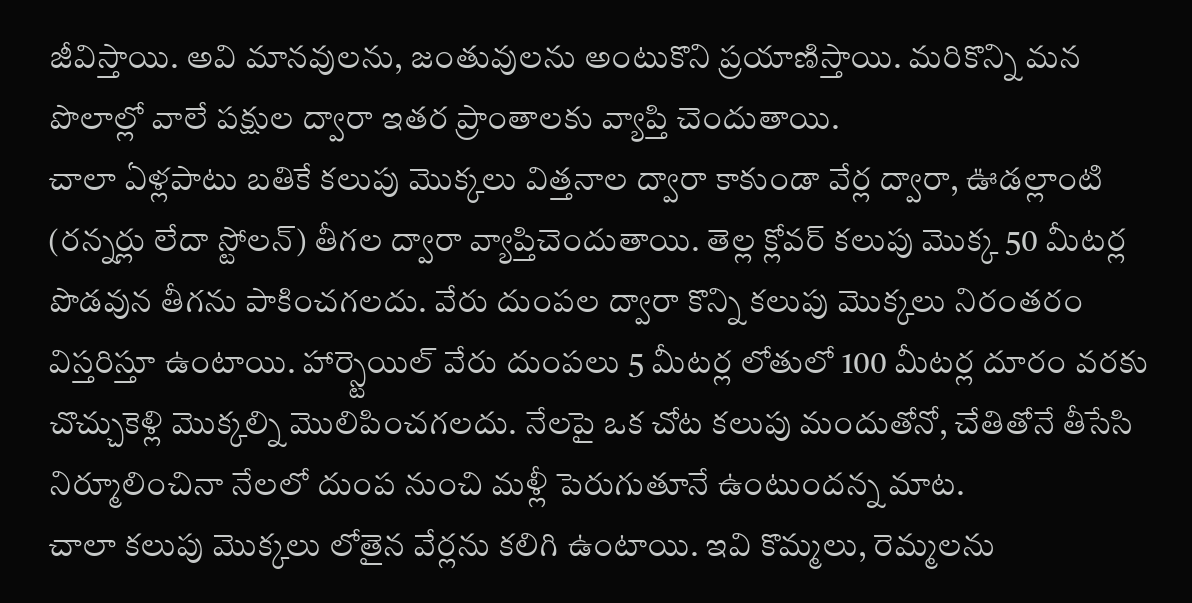జీవిస్తాయి. అవి మానవులను, జంతువులను అంటుకొని ప్రయాణిస్తాయి. మరికొన్ని మన పొలాల్లో వాలే పక్షుల ద్వారా ఇతర ప్రాంతాలకు వ్యాప్తి చెందుతాయి.
చాలా ఏళ్లపాటు బతికే కలుపు మొక్కలు విత్తనాల ద్వారా కాకుండా వేర్ల ద్వారా, ఊడల్లాంటి (రన్నర్లు లేదా స్టోలన్) తీగల ద్వారా వ్యాప్తిచెందుతాయి. తెల్ల క్లోవర్ కలుపు మొక్క 50 మీటర్ల పొడవున తీగను పాకించగలదు. వేరు దుంపల ద్వారా కొన్ని కలుపు మొక్కలు నిరంతరం విస్తరిస్తూ ఉంటాయి. హార్స్టెయిల్ వేరు దుంపలు 5 మీటర్ల లోతులో 100 మీటర్ల దూరం వరకు చొచ్చుకెళ్లి మొక్కల్ని మొలిపించగలదు. నేలపై ఒక చోట కలుపు మందుతోనో, చేతితోనే తీసేసి నిర్మూలించినా నేలలో దుంప నుంచి మళ్లీ పెరుగుతూనే ఉంటుందన్న మాట.
చాలా కలుపు మొక్కలు లోతైన వేర్లను కలిగి ఉంటాయి. ఇవి కొమ్మలు, రెమ్మలను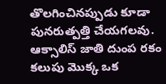తొలగించినప్పుడు కూడా పునరుత్పత్తి చేయగలవు. ఆక్సాలిస్ జాతి దుంప రకం కలుపు మొక్క ఒక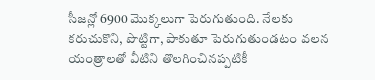సీజన్లో 6900 మొక్కలుగా పెరుగుతుంది. నేలకు కరుచుకొని, పొట్టిగా, పాకుతూ పెరుగుతుండటం వలన యంత్రాలతో వీటిని తొలగించినప్పటికీ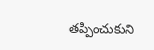తప్పించుకుని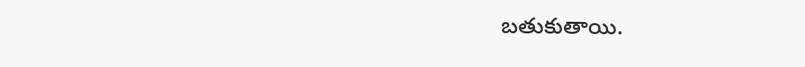బతుకుతాయి.